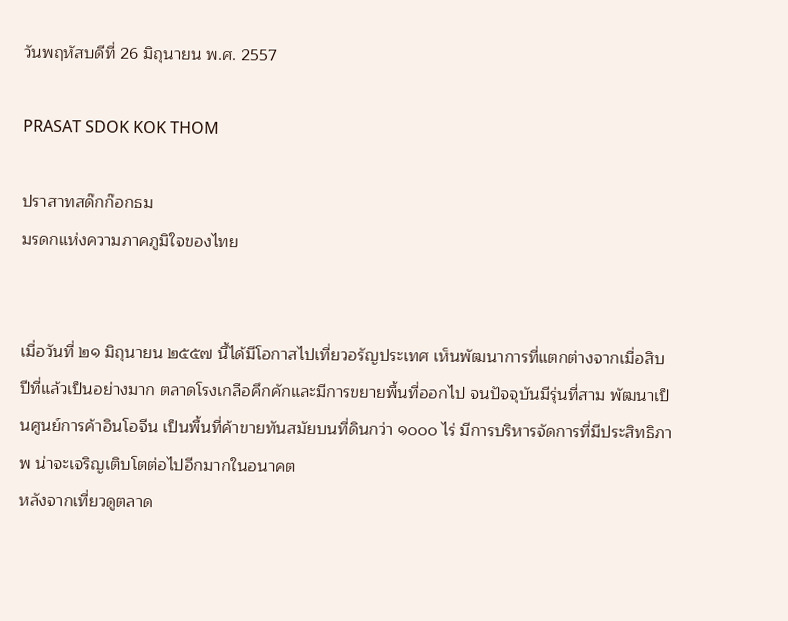วันพฤหัสบดีที่ 26 มิถุนายน พ.ศ. 2557

PRASAT SDOK KOK THOM

ปราสาทสด๊กก๊อกธม
มรดกแห่งความภาคภูมิใจของไทย


เมื่อวันที่ ๒๑ มิถุนายน ๒๕๕๗ นี้ได้มีโอกาสไปเที่ยวอรัญประเทศ เห็นพัฒนาการที่แตกต่างจากเมื่อสิบปีที่แล้วเป็นอย่างมาก ตลาดโรงเกลือคึกคักและมีการขยายพื้นที่ออกไป จนปัจจุบันมีรุ่นที่สาม พัฒนาเป็นศูนย์การค้าอินโอจีน เป็นพื้นที่ค้าขายทันสมัยบนที่ดินกว่า ๑๐๐๐ ไร่ มีการบริหารจัดการที่มีประสิทธิภาพ น่าจะเจริญเติบโตต่อไปอีกมากในอนาคต
หลังจากเที่ยวดูตลาด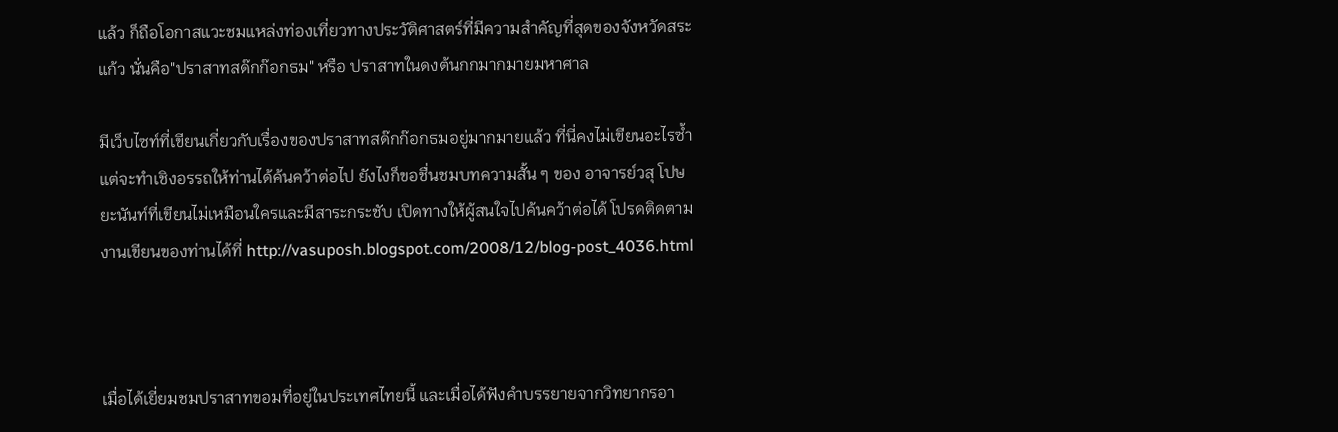แล้ว ก็ถือโอกาสแวะชมแหล่งท่องเที่ยวทางประวัติศาสตร์ที่มีความสำคัญที่สุดของจังหวัดสระแก้ว นั่นคือ"ปราสาทสด๊กก๊อกธม" หรือ ปราสาทในดงต้นกกมากมายมหาศาล

มีเว็บไซท์ที่เขียนเกี่ยวกับเรื่องของปราสาทสด๊กก๊อกธมอยู่มากมายแล้ว ที่นี่คงไม่เขียนอะไรซ้ำแต่จะทำเชิงอรรถให้ท่านได้ค้นคว้าต่อไป ยังไงก็ขอชื่นชมบทความสั้น ๆ ของ อาจารย์วสุ โปษยะนันท์ที่เขียนไม่เหมือนใครและมีสาระกระชับ เปิดทางให้ผู้สนใจไปค้นคว้าต่อได้ โปรดติดตามงานเขียนของท่านได้ที่ http://vasuposh.blogspot.com/2008/12/blog-post_4036.html



เมื่อได้เยี่ยมชมปราสาทขอมที่อยู่ในประเทศไทยนี้ และเมื่อได้ฟังคำบรรยายจากวิทยากรอา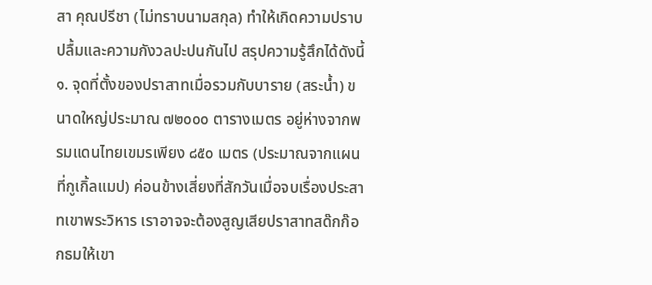สา คุณปรีชา (ไม่ทราบนามสกุล) ทำให้เกิดความปราบปลื้มและความกังวลปะปนกันไป สรุปความรู้สึกได้ดังนี้
๑. จุดที่ตั้งของปราสาทเมื่อรวมกับบาราย (สระน้ำ) ขนาดใหญ่ประมาณ ๗๒๐๐๐ ตารางเมตร อยู่ห่างจากพรมแดนไทยเขมรเพียง ๘๕๐ เมตร (ประมาณจากแผนที่กูเกิ้ลแมป) ค่อนข้างเสี่ยงที่สักวันเมื่อจบเรื่องประสาทเขาพระวิหาร เราอาจจะต้องสูญเสียปราสาทสด๊กก๊อกธมให้เขา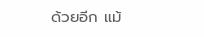ด้วยอีก แม้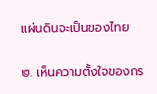แผ่นดินจะเป็นของไทย

๒. เห็นความตั้งใจของกร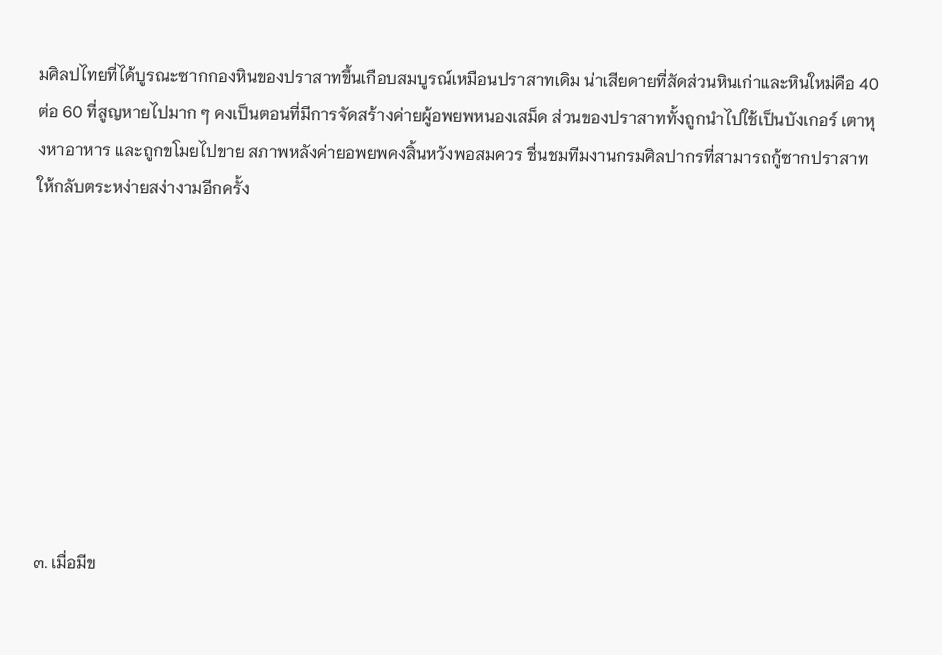มศิลปไทยที่ได้บูรณะซากกองหินของปราสาทขึ้นเกือบสมบูรณ์เหมือนปราสาทเดิม น่าเสียดายที่สัดส่วนหินเก่าและหินใหม่คือ 40 ต่อ 60 ที่สูญหายไปมาก ๆ คงเป็นตอนที่มีการจัดสร้างค่ายผู้อพยพหนองเสม็ด ส่วนของปราสาททั้งถูกนำไปใช้เป็นบังเกอร์ เตาหุงหาอาหาร และถูกขโมยไปขาย สภาพหลังค่ายอพยพคงสิ้นหวังพอสมควร ชื่นชมทีมงานกรมศิลปากรที่สามารถกู้ซากปราสาทให้กลับตระหง่ายสง่างามอีกครั้ง









๓. เมื่อมีข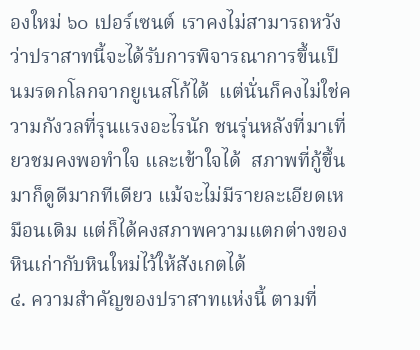องใหม่ ๖๐ เปอร์เซนต์ เราคงไม่สามารถหวังว่าปราสาทนี้จะได้รับการพิจารณาการขึ้นเป็นมรดกโลกจากยูเนสโก้ได้  แต่นั่นก็คงไม่ใช่ความกังวลที่รุนแรงอะไรนัก ชนรุ่นหลังที่มาเที่ยวชมคงพอทำใจ และเข้าใจได้  สภาพที่กู้ขึ้นมาก็ดูดีมากทีเดียว แม้จะไม่มีรายละเอียดเหมือนเดิม แต่ก็ได้คงสภาพความแตกต่างของหินเก่ากับหินใหม่ไว้ให้สังเกตได้
๔. ความสำคัญของปราสาทแห่งนี้ ตามที่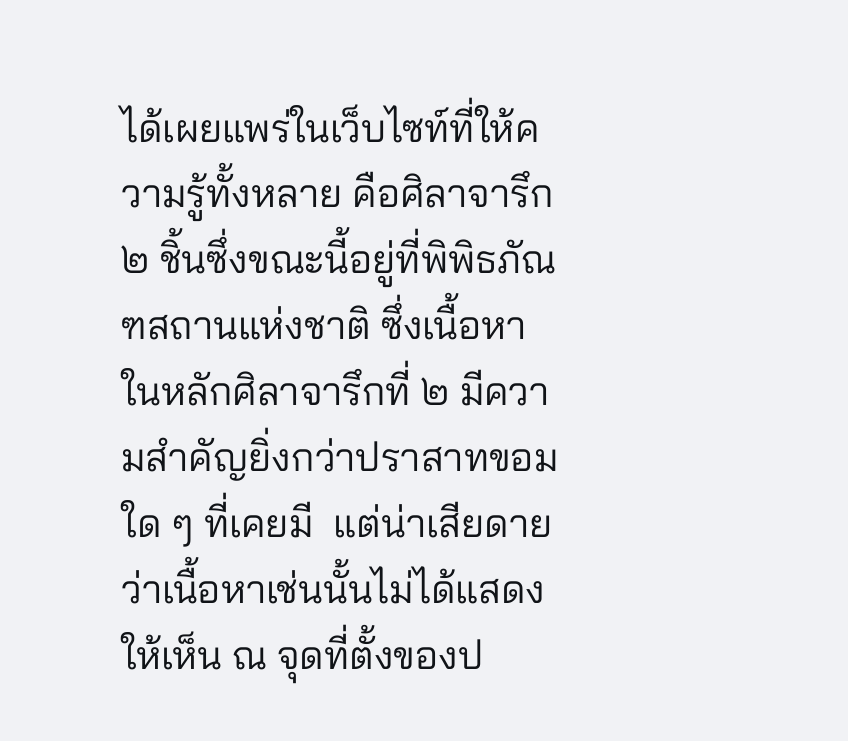ได้เผยแพร่ในเว็บไซท์ที่ให้ความรู้ทั้งหลาย คือศิลาจารึก ๒ ชิ้นซึ่งขณะนี้อยู่ที่พิพิธภัณฑสถานแห่งชาติ ซึ่งเนื้อหาในหลักศิลาจารึกที่ ๒ มีความสำคัญยิ่งกว่าปราสาทขอมใด ๆ ที่เคยมี  แต่น่าเสียดายว่าเนื้อหาเช่นนั้นไม่ได้แสดงให้เห็น ณ จุดที่ตั้งของป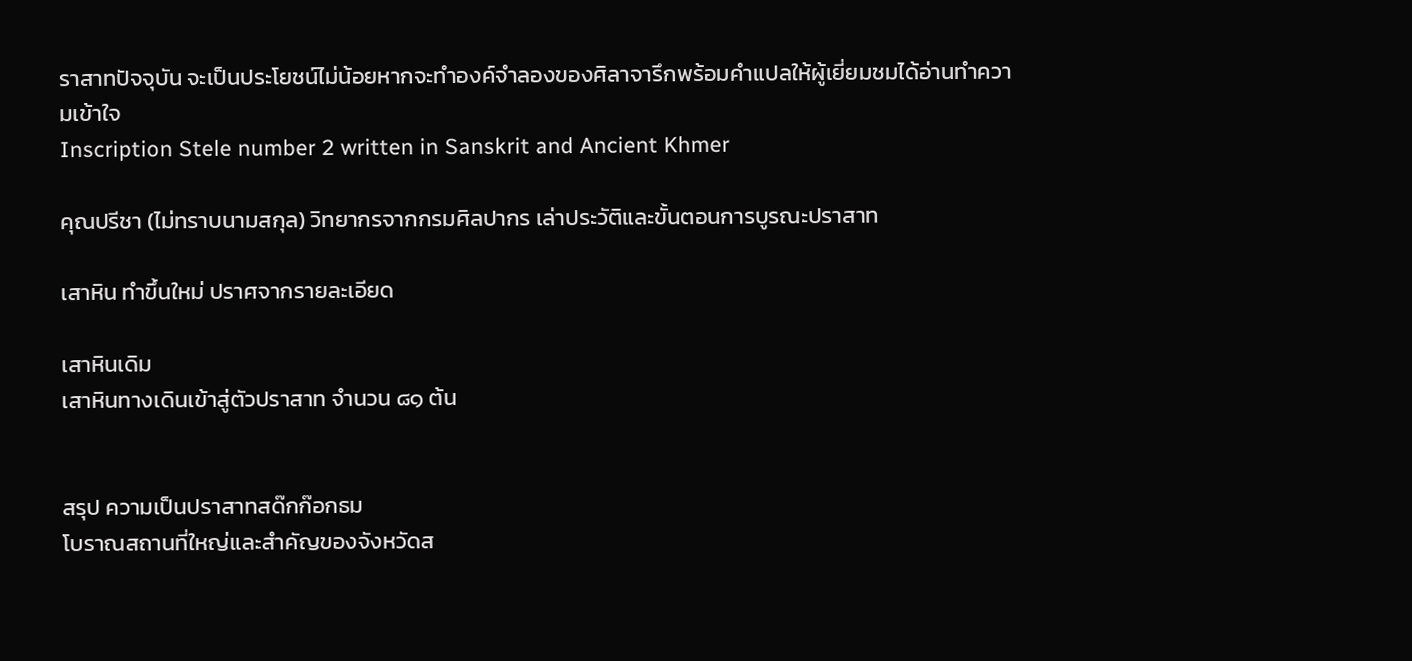ราสาทปัจจุบัน จะเป็นประโยชน์ไม่น้อยหากจะทำองค์จำลองของศิลาจารึกพร้อมคำแปลให้ผู้เยี่ยมชมได้อ่านทำความเข้าใจ
Inscription Stele number 2 written in Sanskrit and Ancient Khmer

คุณปรีชา (ไม่ทราบนามสกุล) วิทยากรจากกรมศิลปากร เล่าประวัติและขั้นตอนการบูรณะปราสาท

เสาหิน ทำขึ้นใหม่ ปราศจากรายละเอียด

เสาหินเดิม
เสาหินทางเดินเข้าสู่ตัวปราสาท จำนวน ๘๑ ต้น


สรุป ความเป็นปราสาทสด๊กก๊อกธม
โบราณสถานที่ใหญ่และสำคัญของจังหวัดส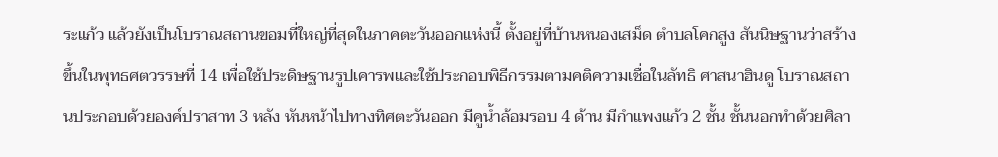ระแก้ว แล้วยังเป็นโบราณสถานขอมที่ใหญ่ที่สุดในภาคตะวันออกแห่งนี้ ตั้งอยู่ที่บ้านหนองเสม็ด ตำบลโคกสูง สันนิษฐานว่าสร้างขึ้นในพุทธศตวรรษที่ 14 เพื่อใช้ประดิษฐานรูปเคารพและใช้ประกอบพิธีกรรมตามคติความเชื่อในลัทธิ ศาสนาฮินดู โบราณสถานประกอบด้วยองค์ปราสาท 3 หลัง หันหน้าไปทางทิศตะวันออก มีคูน้ำล้อมรอบ 4 ด้าน มีกำแพงแก้ว 2 ชั้น ชั้นนอกทำด้วยศิลา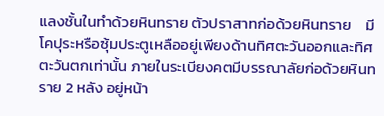แลงชั้นในทำด้วยหินทราย ตัวปราสาทก่อด้วยหินทราย    มีโคปุระหรือซุ้มประตูเหลืออยู่เพียงด้านทิศตะวันออกและทิศตะวันตกเท่านั้น ภายในระเบียงคตมีบรรณาลัยก่อด้วยหินทราย 2 หลัง อยู่หน้า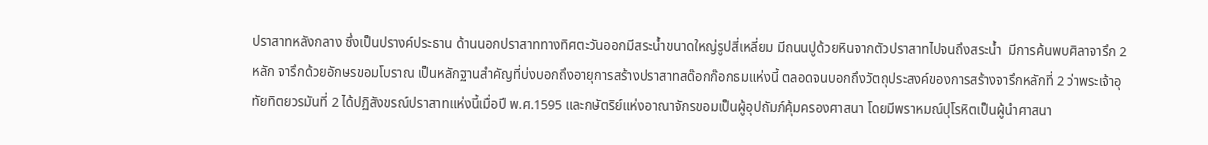ปราสาทหลังกลาง ซึ่งเป็นปรางค์ประธาน ด้านนอกปราสาททางทิศตะวันออกมีสระน้ำขนาดใหญ่รูปสี่เหลี่ยม มีถนนปูด้วยหินจากตัวปราสาทไปจนถึงสระน้ำ  มีการค้นพบศิลาจารึก 2 หลัก จารึกด้วยอักษรขอมโบราณ เป็นหลักฐานสำคัญที่บ่งบอกถึงอายุการสร้างปราสาทสด๊อกก๊อกธมแห่งนี้ ตลอดจนบอกถึงวัตถุประสงค์ของการสร้างจารึกหลักที่ 2 ว่าพระเจ้าอุทัยทิตยวรมันที่ 2 ได้ปฏิสังขรณ์ปราสาทแห่งนี้เมื่อปี พ.ศ.1595 และกษัตริย์แห่งอาณาจักรขอมเป็นผู้อุปถัมภ์คุ้มครองศาสนา โดยมีพราหมณ์ปุโรหิตเป็นผู้นำศาสนา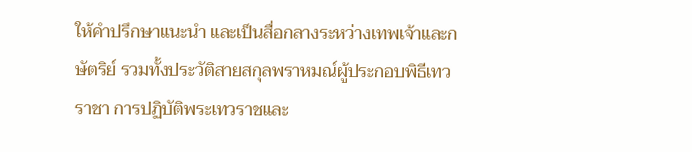ให้คำปรึกษาแนะนำ และเป็นสื่อกลางระหว่างเทพเจ้าและกษัตริย์ รวมทั้งประวัติสายสกุลพราหมณ์ผู้ประกอบพิธีเทวราชา การปฏิบัติพระเทวราชและ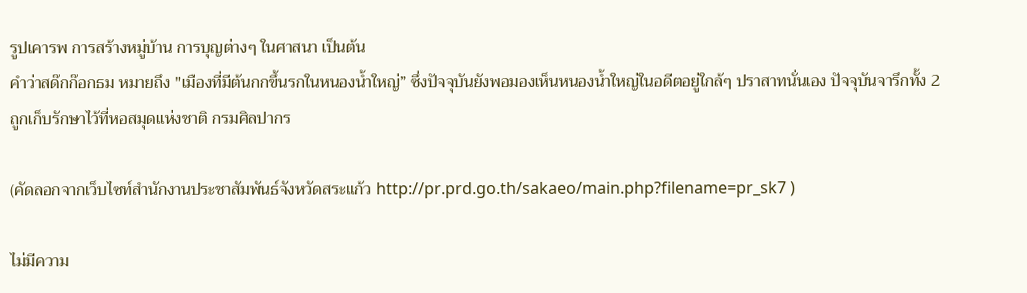รูปเคารพ การสร้างหมู่บ้าน การบุญต่างๆ ในศาสนา เป็นต้น
คำว่าสด๊กก๊อกธม หมายถึง "เมืองที่มีต้นกกขึ้นรกในหนองน้ำใหญ่” ซึ่งปัจจุบันยังพอมองเห็นหนองน้ำใหญ่ในอดีตอยู่ใกล้ๆ ปราสาทนั่นเอง ปัจจุบันจารึกทั้ง 2 ถูกเก็บรักษาไว้ที่หอสมุดแห่งชาติ กรมศิลปากร

(คัดลอกจากเว็บไซท์สำนักงานประชาสัมพันธ์จังหวัดสระแก้ว http://pr.prd.go.th/sakaeo/main.php?filename=pr_sk7 )

ไม่มีความ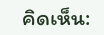คิดเห็น: